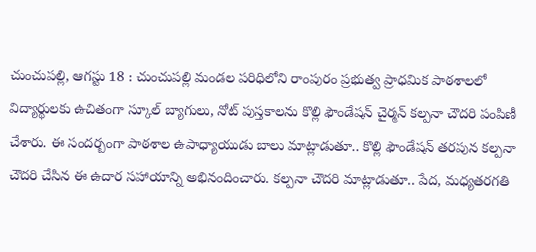చుంచుపల్లి, ఆగస్టు 18 : చుంచుపల్లి మండల పరిధిలోని రాంపురం ప్రభుత్వ ప్రాధమిక పాఠశాలలో విద్యార్థులకు ఉచితంగా స్కూల్ బ్యాగులు, నోట్ పుస్తకాలను కొల్లి ఫౌండేషన్ చైర్మన్ కల్పనా చౌదరి పంపిణీ చేశారు. ఈ సందర్బంగా పాఠశాల ఉపాధ్యాయుడు బాలు మాట్లాడుతూ.. కొల్లి ఫౌండేషన్ తరపున కల్పనా చౌదరి చేసిన ఈ ఉదార సహాయాన్ని అభినందించారు. కల్పనా చౌదరి మాట్లాడుతూ.. పేద, మధ్యతరగతి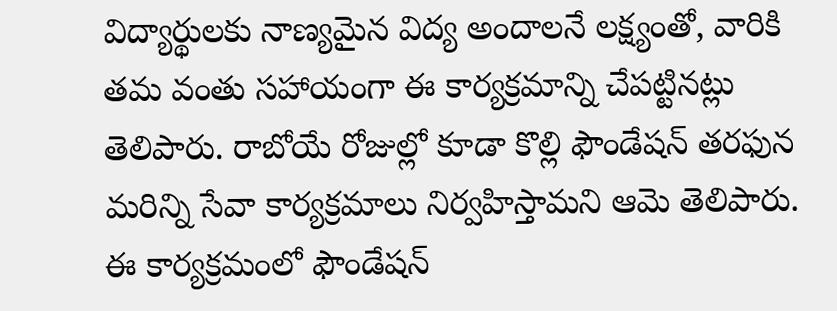విద్యార్థులకు నాణ్యమైన విద్య అందాలనే లక్ష్యంతో, వారికి తమ వంతు సహాయంగా ఈ కార్యక్రమాన్ని చేపట్టినట్లు తెలిపారు. రాబోయే రోజుల్లో కూడా కొల్లి ఫౌండేషన్ తరఫున మరిన్ని సేవా కార్యక్రమాలు నిర్వహిస్తామని ఆమె తెలిపారు. ఈ కార్యక్రమంలో ఫౌండేషన్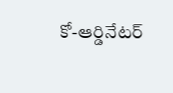కో-ఆర్డినేటర్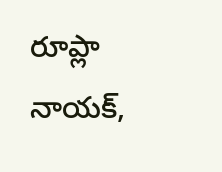రూప్లా నాయక్,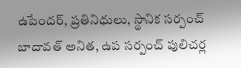ఉపేందర్, ప్రతినిధులు, స్థానిక సర్పంచ్ బాదావత్ అనిత, ఉప సర్పంచ్ పులిచర్ల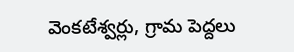వెంకటేశ్వర్లు, గ్రామ పెద్దలు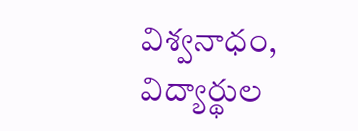విశ్వనాధం, విద్యార్థుల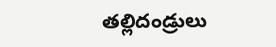తల్లిదండ్రులు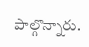పాల్గొన్నారు.